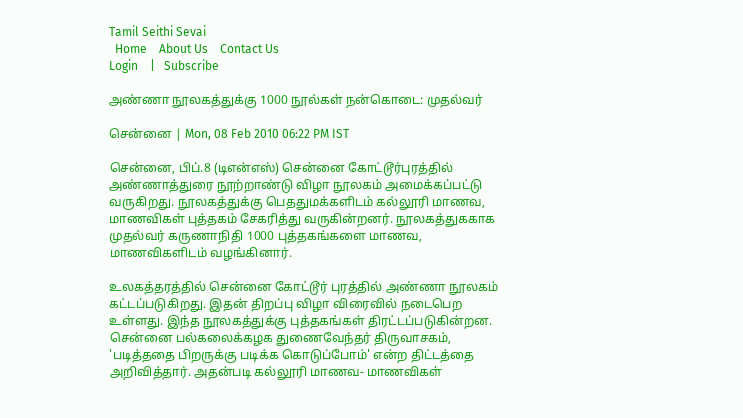Tamil Seithi Sevai
  Home    About Us    Contact Us
Login    |   Subscribe

அண்ணா நூலகத்துக்கு 1000 நூல்கள் நன்கொடை: முதல்வர்

சென்னை | Mon, 08 Feb 2010 06:22 PM IST

சென்னை, பிப்.8 (டிஎன்எஸ்) சென்னை கோட்டூர்புரத்தில் அண்ணாத்துரை நூற்றாண்டு விழா நூலகம் அமைக்கப்பட்டு வருகிறது. நூலகத்துக்கு பெததுமக்களிடம் கல்லூரி மாணவ, மாணவிகள் புத்தகம் சேகரித்து வருகின்றனர். நூலகத்துககாக முதல்வர் கருணாநிதி 1000 புத்தகங்களை மாணவ, மாணவிகளிடம் வழங்கினார்.

உலகத்தரத்தில் சென்னை கோட்டூர் புரத்தில் அண்ணா நூலகம் கட்டப்படுகிறது. இதன் திறப்பு விழா விரைவில் நடைபெற உள்ளது. இந்த நூலகத்துக்கு புத்தகங்கள் திரட்டப்படுகின்றன. சென்னை பல்கலைக்கழக துணைவேந்தர் திருவாசகம், 'படித்ததை பிறருக்கு படிக்க கொடுப்போம்' என்ற திட்டத்தை அறிவித்தார். அதன்படி கல்லூரி மாணவ- மாணவிகள்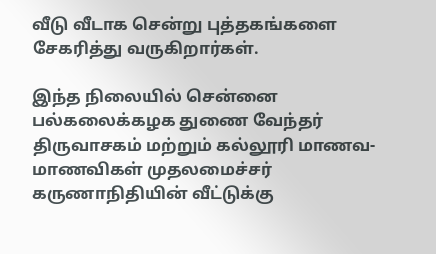வீடு வீடாக சென்று புத்தகங்களை சேகரித்து வருகிறார்கள்.

இந்த நிலையில் சென்னை பல்கலைக்கழக துணை வேந்தர் திருவாசகம் மற்றும் கல்லூரி மாணவ-மாணவிகள் முதலமைச்சர் கருணாநிதியின் வீட்டுக்கு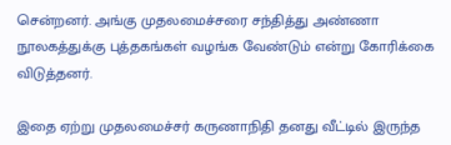சென்றனர். அங்கு முதலமைச்சரை சந்தித்து அண்ணா நூலகத்துக்கு புத்தகங்கள் வழங்க வேண்டும் என்று கோரிக்கை விடுத்தனர்.

இதை ஏற்று முதலமைச்சர் கருணாநிதி தனது வீட்டில் இருந்த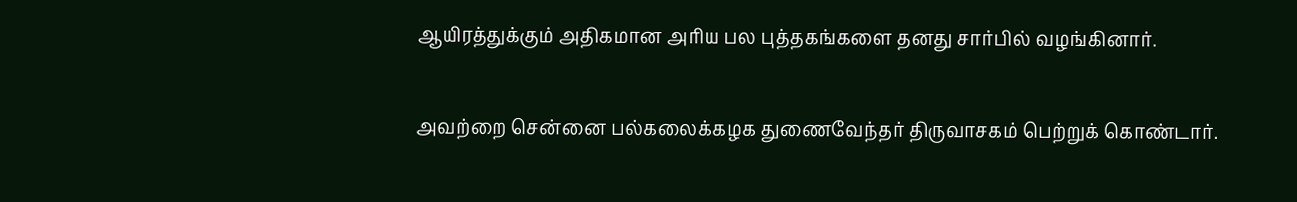ஆயிரத்துக்கும் அதிகமான அரிய பல புத்தகங்களை தனது சார்பில் வழங்கினார்.

அவற்றை சென்னை பல்கலைக்கழக துணைவேந்தர் திருவாசகம் பெற்றுக் கொண்டார்.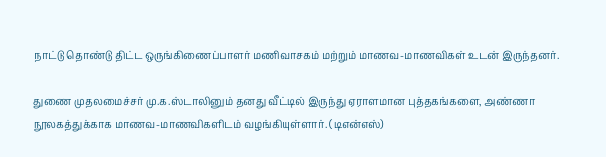நாட்டு தொண்டு திட்ட ஒருங்கிணைப்பாளர் மணிவாசகம் மற்றும் மாணவ-மாணவிகள் உடன் இருந்தனர்.

துணை முதலமைச்சர் மு.க.ஸ்டாலினும் தனது வீட்டில் இருந்து ஏராளமான புத்தகங்களை, அண்ணா நூலகத்துக்காக மாணவ-மாணவிகளிடம் வழங்கியுள்ளார். (டிஎன்எஸ்)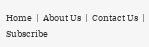Home  |  About Us  |  Contact Us  |  Subscribe